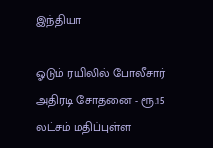இந்தியா

ஓடும் ரயிலில் போலீசார் அதிரடி சோதனை - ரூ.15 லட்சம் மதிப்புள்ள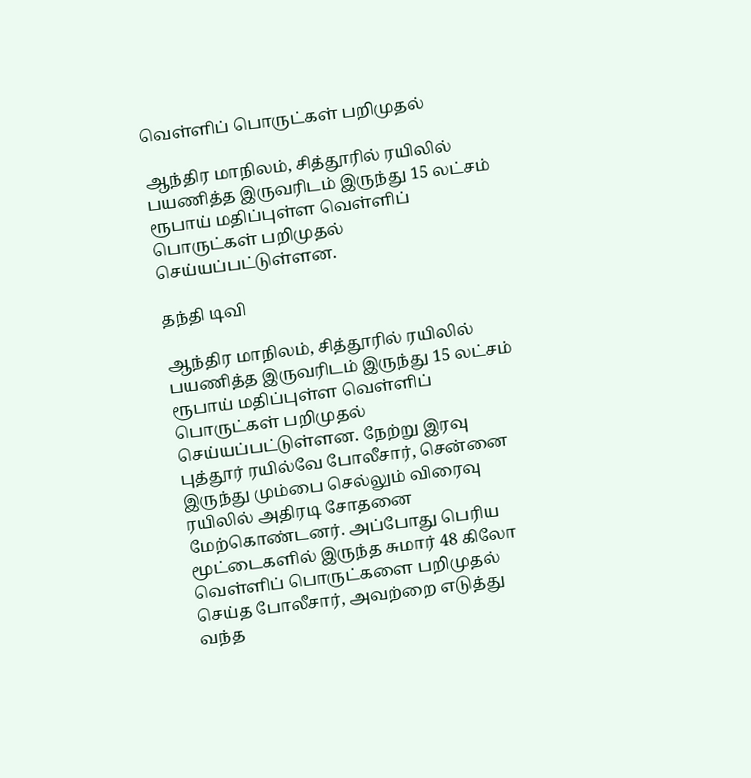வெள்ளிப் பொருட்கள் பறிமுதல்

ஆந்திர மாநிலம், சித்தூரில் ரயிலில் பயணித்த இருவரிடம் இருந்து 15 லட்சம் ரூபாய் மதிப்புள்ள வெள்ளிப் பொருட்கள் பறிமுதல் செய்யப்பட்டுள்ளன.

தந்தி டிவி

ஆந்திர மாநிலம், சித்தூரில் ரயிலில் பயணித்த இருவரிடம் இருந்து 15 லட்சம் ரூபாய் மதிப்புள்ள வெள்ளிப் பொருட்கள் பறிமுதல் செய்யப்பட்டுள்ளன. நேற்று இரவு புத்தூர் ரயில்வே போலீசார், சென்னை இருந்து மும்பை செல்லும் விரைவு ரயிலில் அதிரடி சோதனை மேற்கொண்டனர். அப்போது பெரிய மூட்டைகளில் இருந்த சுமார் 48 கிலோ வெள்ளிப் பொருட்களை பறிமுதல் செய்த போலீசார், அவற்றை எடுத்து வந்த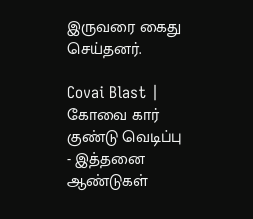இருவரை கைது செய்தனர்.

Covai Blast | கோவை கார் குண்டு வெடிப்பு - இத்தனை ஆண்டுகள்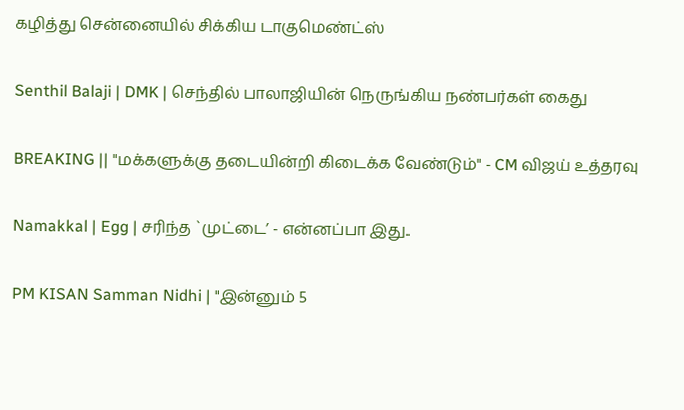கழித்து சென்னையில் சிக்கிய டாகுமெண்ட்ஸ்

Senthil Balaji | DMK | செந்தில் பாலாஜியின் நெருங்கிய நண்பர்கள் கைது

BREAKING || "மக்களுக்கு தடையின்றி கிடைக்க வேண்டும்" - CM விஜய் உத்தரவு

Namakkal | Egg | சரிந்த `முட்டை’ - என்னப்பா இது..

PM KISAN Samman Nidhi | "இன்னும் 5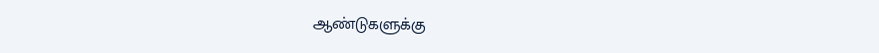ஆண்டுகளுக்கு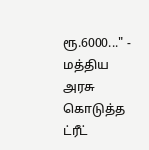ரூ.6000..." - மத்திய அரசு கொடுத்த ட்ரீட்